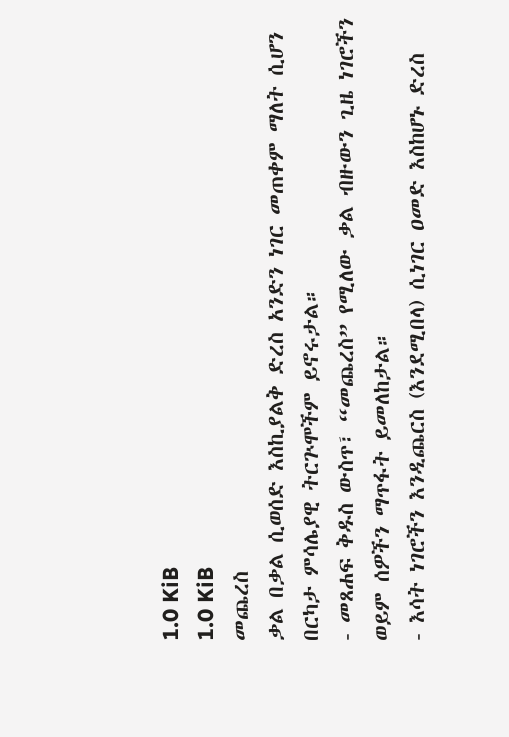1.0 KiB
1.0 KiB
መጨረስ
ቃል በቃል ሲወሰድ እስኪያልቅ ድረስ አንድን ነገር መጠቀም ማለት ሲሆን በርካታ ምሳሌያዊ ትርጕሞችም ይኖሩታል።
- መጸሐፍ ቅዱስ ውስጥ፣ “መጨረስ” የሚለው ቃል ብዙውን ጊዜ ነገሮችን ወይም ሰዎችን ማጥፋት ይመለከታል።
- እሳት ነገሮችን እንዲጨርስ (እንደሚበላ) ሲነገር ዐመድ እስከሆኑ ድረስ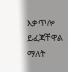እቃጥሎ ይፈጃቸዋል ማለት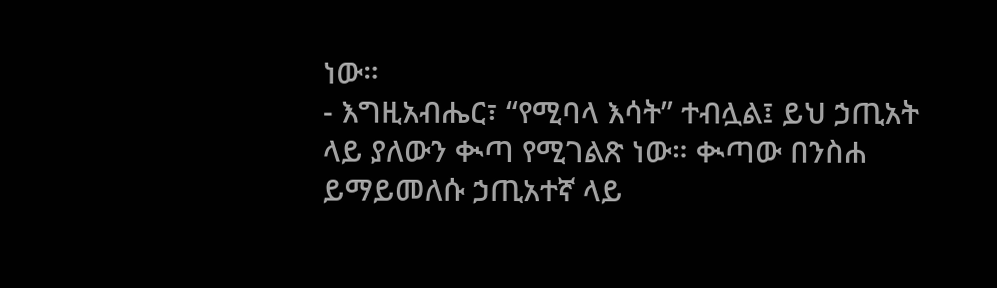ነው።
- እግዚአብሔር፣ “የሚባላ እሳት” ተብሏል፤ ይህ ኃጢአት ላይ ያለውን ቊጣ የሚገልጽ ነው። ቊጣው በንስሐ ይማይመለሱ ኃጢአተኛ ላይ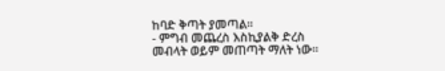ከባድ ቅጣት ያመጣል።
- ምግብ መጨረስ እስኪያልቅ ድረስ መብላት ወይም መጠጣት ማለት ነው።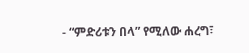- “ምድሪቱን በላ” የሚለው ሐረግ፣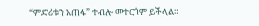“ምድሪቱን አጠፋ” ተብሎ መተርጎም ይችላል።